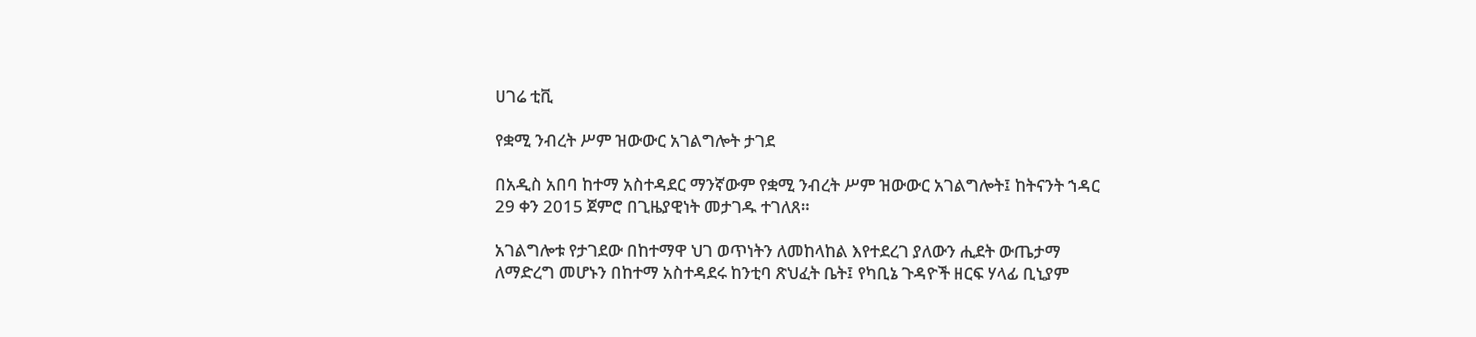ሀገሬ ቲቪ

የቋሚ ንብረት ሥም ዝውውር አገልግሎት ታገደ

በአዲስ አበባ ከተማ አስተዳደር ማንኛውም የቋሚ ንብረት ሥም ዝውውር አገልግሎት፤ ከትናንት ኀዳር 29 ቀን 2015 ጀምሮ በጊዜያዊነት መታገዱ ተገለጸ።

አገልግሎቱ የታገደው በከተማዋ ህገ ወጥነትን ለመከላከል እየተደረገ ያለውን ሒደት ውጤታማ ለማድረግ መሆኑን በከተማ አስተዳደሩ ከንቲባ ጽህፈት ቤት፤ የካቢኔ ጉዳዮች ዘርፍ ሃላፊ ቢኒያም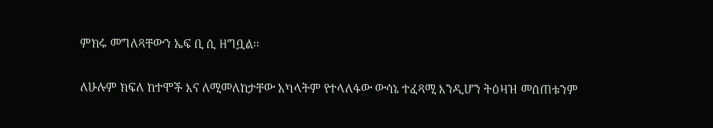ምክሩ መግለጻቸውን ኤፍ ቢ ሲ ዘግቧል፡፡

ለሁሉም ክፍለ ከተሞች እና ለሚመለከታቸው አካላትም የተላለፋው ውሳኔ ተፈጻሚ እንዲሆን ትዕዛዝ መሰጠቱንም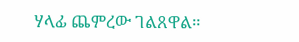ሃላፊ ጨምረው ገልጸዋል።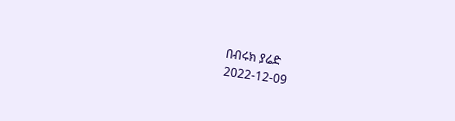በብሩክ ያሬድ
2022-12-09